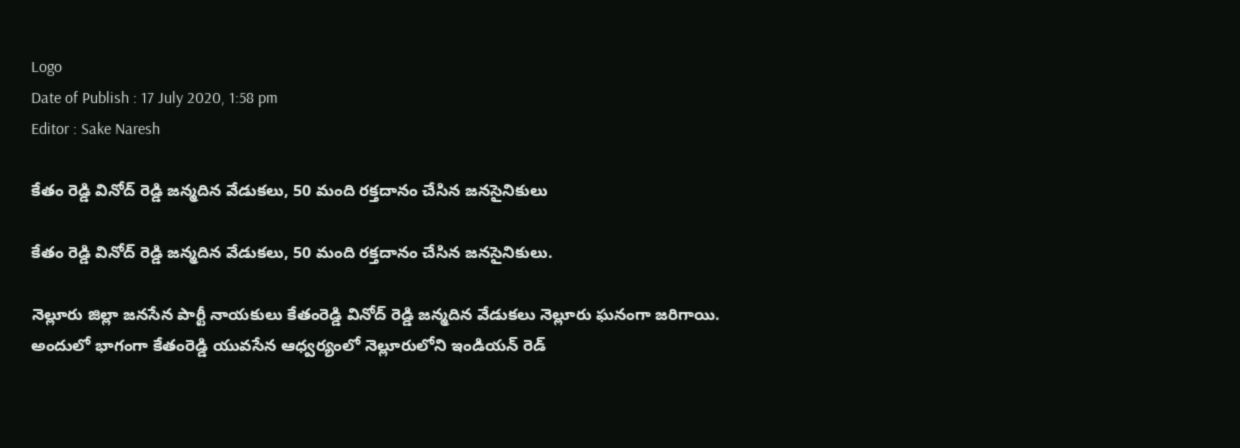Logo
Date of Publish : 17 July 2020, 1:58 pm
Editor : Sake Naresh

కేతం రెడ్డి వినోద్ రెడ్డి జన్మదిన వేడుకలు, 50 మంది రక్తదానం చేసిన జనసైనికులు

కేతం రెడ్డి వినోద్ రెడ్డి జన్మదిన వేడుకలు, 50 మంది రక్తదానం చేసిన జనసైనికులు.

నెల్లూరు జిల్లా జనసేన పార్టీ నాయకులు కేతంరెడ్డి వినోద్ రెడ్డి జన్మదిన వేడుకలు నెల్లూరు ఘనంగా జరిగాయి.
అందులో భాగంగా కేతంరెడ్డి యువసేన ఆధ్వర్యంలో నెల్లూరులోని ఇండియన్ రెడ్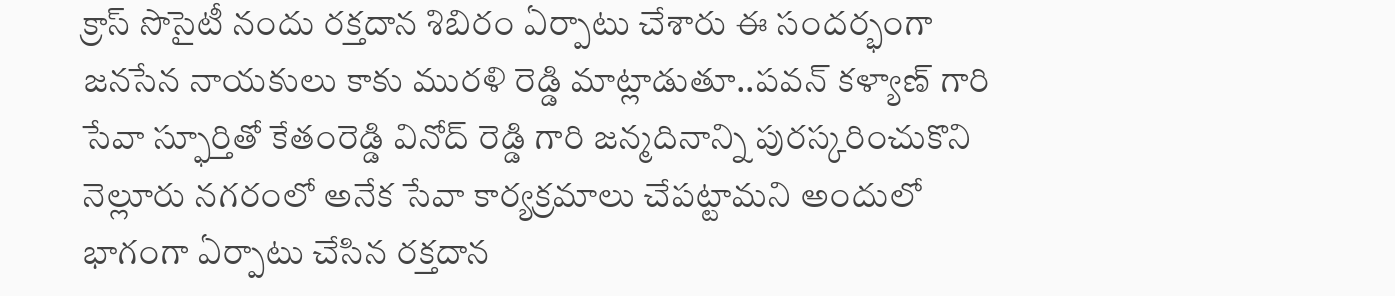క్రాస్ సొసైటీ నందు రక్తదాన శిబిరం ఏర్పాటు చేశారు ఈ సందర్భంగా జనసేన నాయకులు కాకు మురళి రెడ్డి మాట్లాడుతూ..పవన్ కళ్యాణ్ గారి సేవా స్ఫూర్తితో కేతంరెడ్డి వినోద్ రెడ్డి గారి జన్మదినాన్ని పురస్కరించుకొని నెల్లూరు నగరంలో అనేక సేవా కార్యక్రమాలు చేపట్టామని అందులో భాగంగా ఏర్పాటు చేసిన రక్తదాన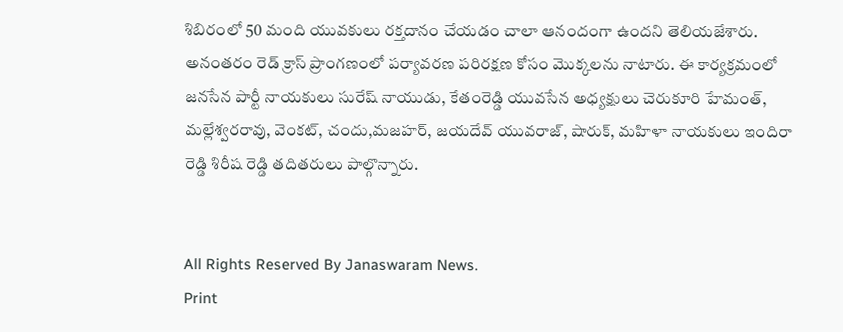శిబిరంలో 50 మంది యువకులు రక్తదానం చేయడం చాలా ఆనందంగా ఉందని తెలియజేశారు. అనంతరం రెడ్ క్రాస్ ప్రాంగణంలో పర్యావరణ పరిరక్షణ కోసం మొక్కలను నాటారు. ఈ కార్యక్రమంలో జనసేన పార్టీ నాయకులు సురేష్ నాయుడు, కేతంరెడ్డి యువసేన అధ్యక్షులు చెరుకూరి హేమంత్, మల్లేశ్వరరావు, వెంకట్, చందు,మజహర్, జయదేవ్ యువరాజ్, షారుక్, మహిళా నాయకులు ఇందిరా రెడ్డి శిరీష రెడ్డి తదితరులు పాల్గొన్నారు.


All Rights Reserved By Janaswaram News.
Print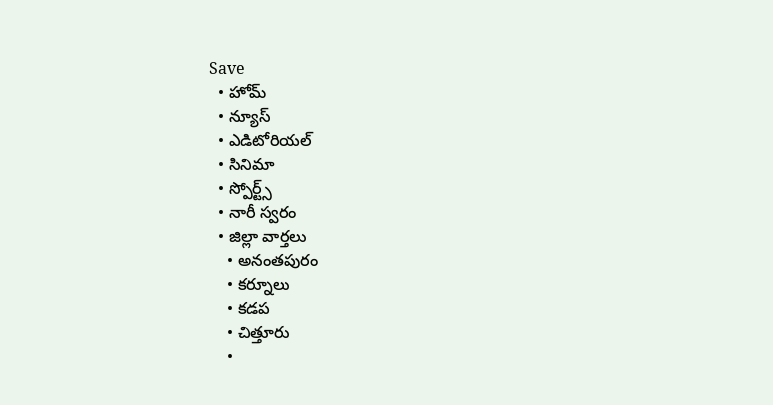Save
  • హోమ్
  • న్యూస్
  • ఎడిటోరియల్
  • సినిమా
  • స్పోర్ట్స్
  • నారీ స్వరం
  • జిల్లా వార్తలు
    • అనంతపురం
    • కర్నూలు
    • కడప
    • చిత్తూరు
    •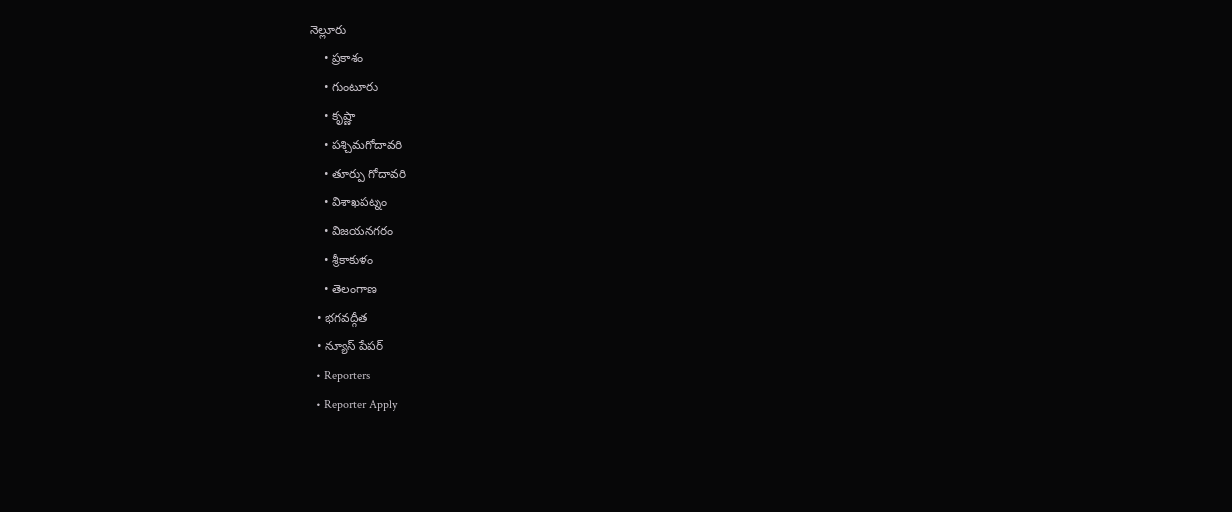నెల్లూరు
    • ప్రకాశం
    • గుంటూరు
    • కృష్ణా
    • పశ్చిమగోదావరి
    • తూర్పు గోదావరి
    • విశాఖపట్నం
    • విజయనగరం
    • శ్రీకాకుళం
    • తెలంగాణ
  • భగవద్గీత
  • న్యూస్ పేపర్
  • Reporters
  • Reporter Apply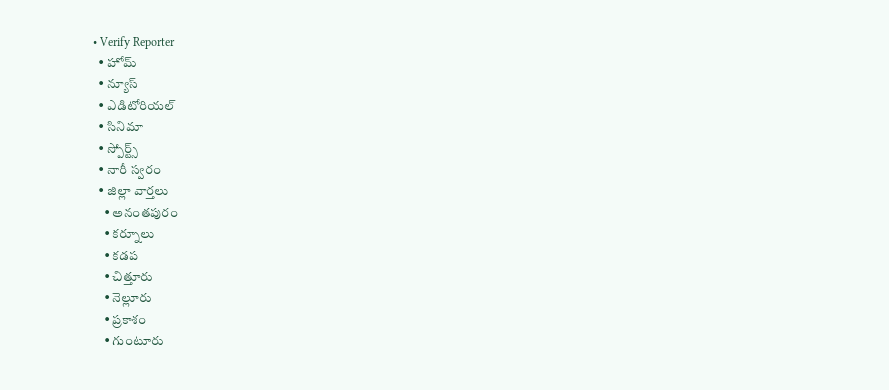• Verify Reporter
  • హోమ్
  • న్యూస్
  • ఎడిటోరియల్
  • సినిమా
  • స్పోర్ట్స్
  • నారీ స్వరం
  • జిల్లా వార్తలు
    • అనంతపురం
    • కర్నూలు
    • కడప
    • చిత్తూరు
    • నెల్లూరు
    • ప్రకాశం
    • గుంటూరు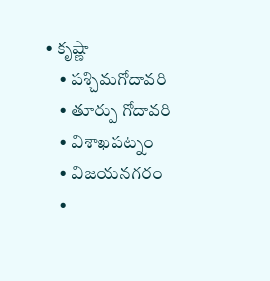• కృష్ణా
    • పశ్చిమగోదావరి
    • తూర్పు గోదావరి
    • విశాఖపట్నం
    • విజయనగరం
    •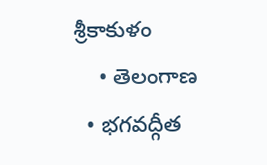శ్రీకాకుళం
    • తెలంగాణ
  • భగవద్గీత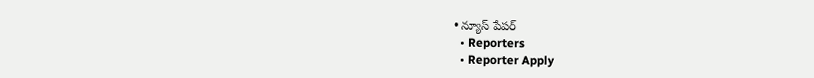• న్యూస్ పేపర్
  • Reporters
  • Reporter Apply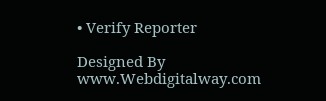• Verify Reporter

Designed By www.Webdigitalway.com